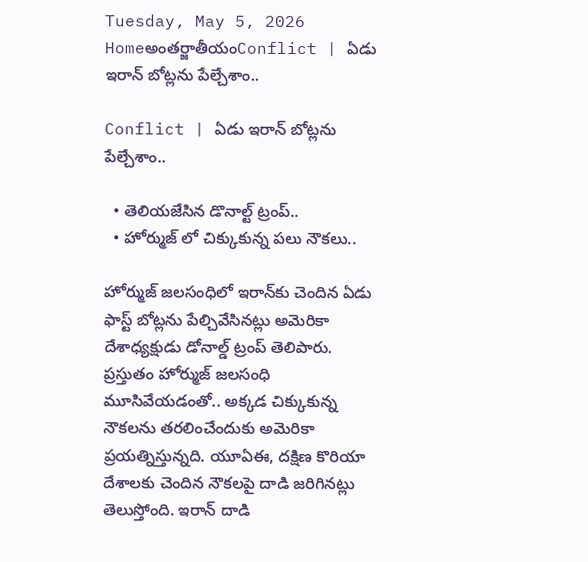Tuesday, May 5, 2026
Homeఅంతర్జాతీయంConflict | ఏడు ఇరాన్ బోట్లను పేల్చేశాం..

Conflict | ఏడు ఇరాన్ బోట్లను పేల్చేశాం..

  • తెలియజేసిన డొనాల్ట్ ట్రంప్..
  • హోర్ముజ్ లో చిక్కుకున్న పలు నౌకలు..

హోర్ముజ్ జ‌ల‌సంధిలో ఇరాన్‌కు చెందిన ఏడు ఫాస్ట్ బోట్ల‌ను పేల్చివేసిన‌ట్లు అమెరికా దేశాధ్య‌క్షుడు డోనాల్డ్ ట్రంప్ తెలిపారు. ప్ర‌స్తుతం హోర్ముజ్ జ‌ల‌సంధి మూసివేయ‌డంతో.. అక్క‌డ చిక్కుకున్న నౌక‌ల‌ను త‌ర‌లించేందుకు అమెరికా ప్ర‌య‌త్నిస్తున్న‌ది. యూఏఈ, ద‌క్షిణ కొరియా దేశాల‌కు చెందిన నౌక‌ల‌పై దాడి జ‌రిగిన‌ట్లు తెలుస్తోంది. ఇరాన్ దాడి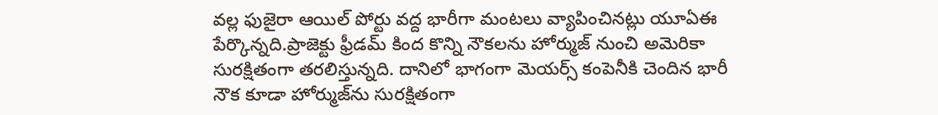వ‌ల్ల ఫుజైరా ఆయిల్ పోర్టు వ‌ద్ద భారీగా మంట‌లు వ్యాపించిన‌ట్లు యూఏఈ పేర్కొన్న‌ది.ప్రాజెక్టు ఫ్రీడ‌మ్ కింద కొన్ని నౌక‌ల‌ను హోర్ముజ్ నుంచి అమెరికా సుర‌క్షితంగా త‌ర‌లిస్తున్న‌ది. దానిలో భాగంగా మెయ‌ర్స్ కంపెనీకి చెందిన భారీ నౌక కూడా హోర్ముజ్‌ను సుర‌క్షితంగా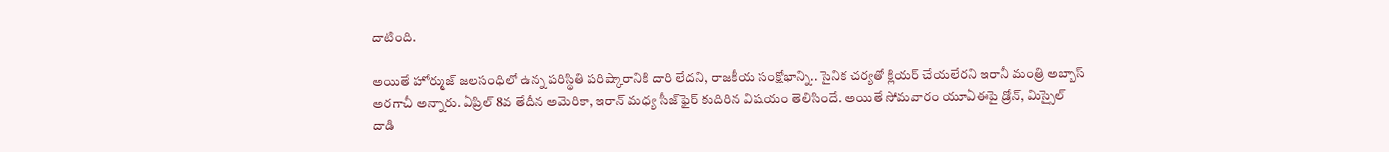దాటింది.

అయితే హోర్ముజ్ జ‌ల‌సంధిలో ఉన్న ప‌రిస్థితి ప‌రిష్కారానికి దారి లేద‌ని, రాజ‌కీయ సంక్షోభాన్ని.. సైనిక చ‌ర్య‌తో క్లియ‌ర్ చేయ‌లేర‌ని ఇరానీ మంత్రి అబ్బాస్ అర‌గాచీ అన్నారు. ఏప్రిల్ 8వ తేదీన అమెరికా, ఇరాన్ మ‌ధ్య సీజ్‌ఫైర్ కుదిరిన విష‌యం తెలిసిందే. అయితే సోమ‌వారం యూఏఈపై డ్రోన్, మిస్సైల్ దాడి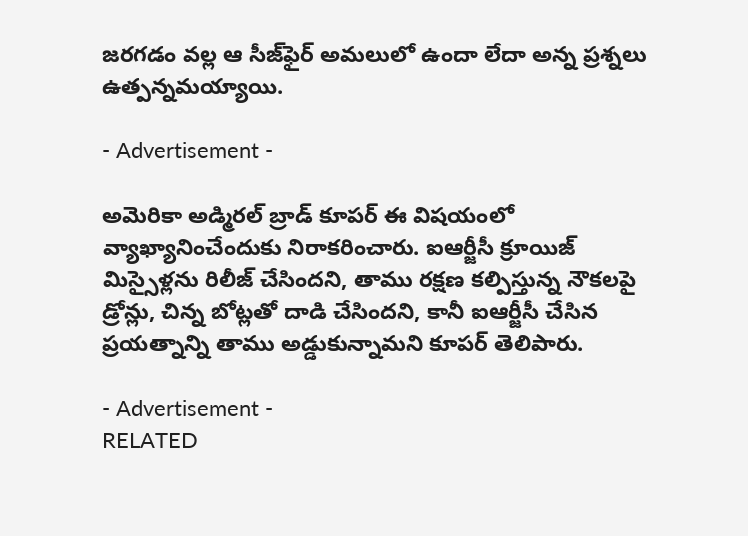జ‌ర‌గ‌డం వ‌ల్ల ఆ సీజ్‌ఫైర్ అమ‌లులో ఉందా లేదా అన్న ప్ర‌శ్నలు ఉత్ప‌న్న‌మ‌య్యాయి.

- Advertisement -

అమెరికా అడ్మిర‌ల్ బ్రాడ్ కూప‌ర్ ఈ విష‌యంలో వ్యాఖ్యానించేందుకు నిరాకరించారు. ఐఆర్జీసీ క్రూయిజ్ మిస్సైళ్ల‌ను రిలీజ్ చేసింద‌ని, తాము ర‌క్ష‌ణ క‌ల్పిస్తున్న నౌక‌ల‌పై డ్రోన్లు, చిన్న బోట్ల‌తో దాడి చేసింద‌ని, కానీ ఐఆర్జీసీ చేసిన ప్ర‌య‌త్నాన్ని తాము అడ్డుకున్నామ‌ని కూప‌ర్ తెలిపారు.

- Advertisement -
RELATED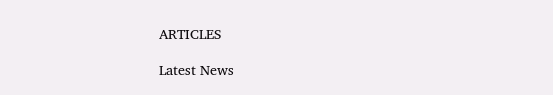ARTICLES

Latest News